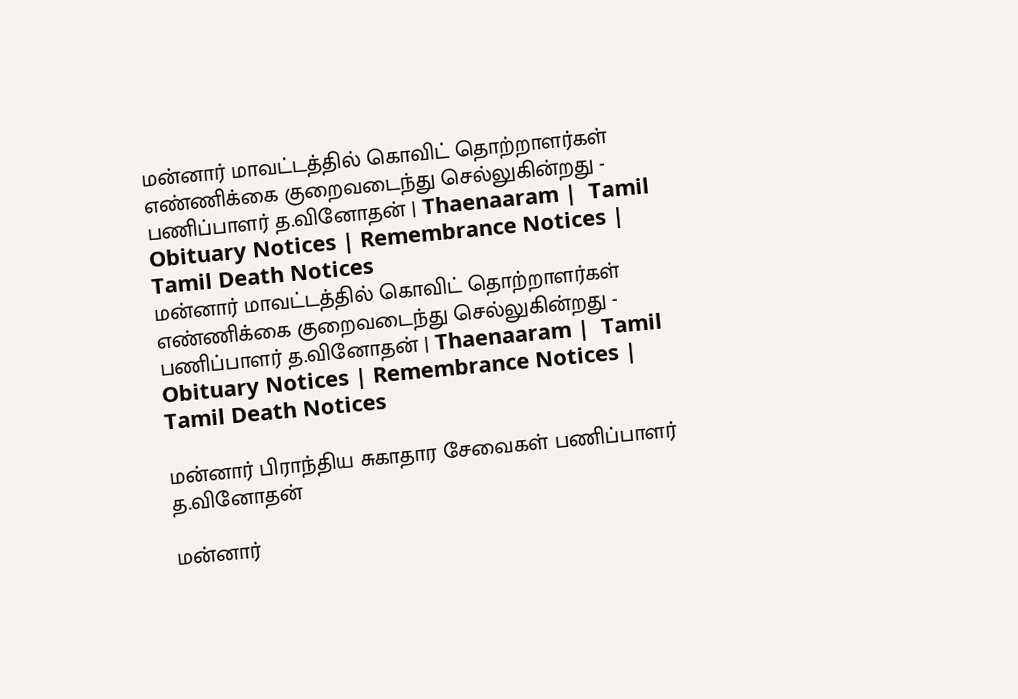மன்னார் மாவட்டத்தில் கொவிட் தொற்றாளர்கள் எண்ணிக்கை குறைவடைந்து செல்லுகின்றது - பணிப்பாளர் த.வினோதன் | Thaenaaram |  Tamil Obituary Notices | Remembrance Notices | Tamil Death Notices
மன்னார் மாவட்டத்தில் கொவிட் தொற்றாளர்கள் எண்ணிக்கை குறைவடைந்து செல்லுகின்றது - பணிப்பாளர் த.வினோதன் | Thaenaaram |  Tamil Obituary Notices | Remembrance Notices | Tamil Death Notices

மன்னார் பிராந்திய சுகாதார சேவைகள் பணிப்பாளர் த.வினோதன்

மன்னார்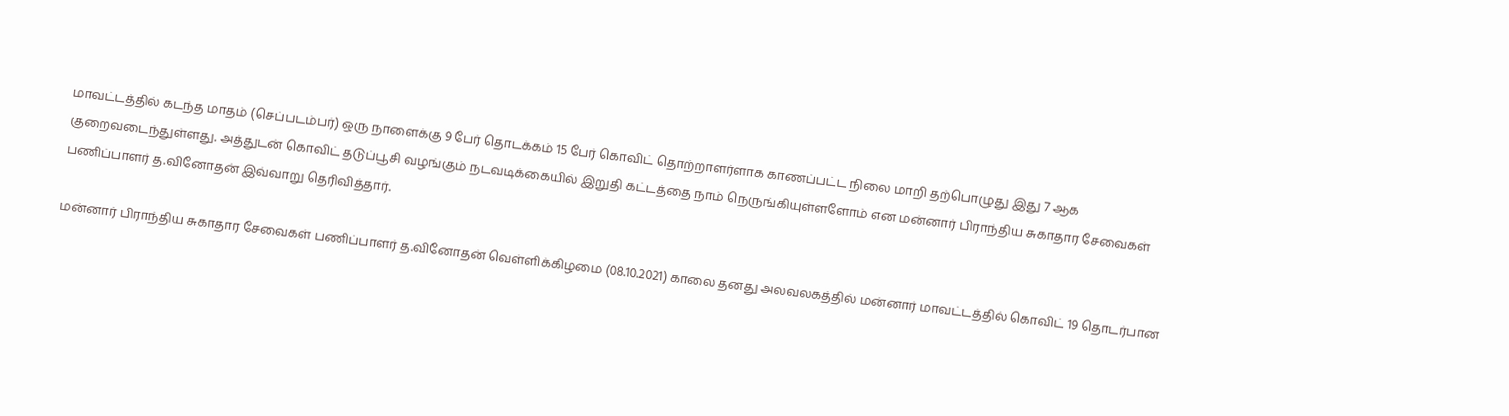மாவட்டத்தில் கடந்த மாதம் (செப்படம்பர்) ஒரு நாளைக்கு 9 பேர் தொடக்கம் 15 பேர் கொவிட் தொற்றாளர்ளாக காணப்பட்ட நிலை மாறி தற்பொழுது இது 7 ஆக குறைவடைந்துள்ளது. அத்துடன் கொவிட் தடுப்பூசி வழங்கும் நடவடிக்கையில் இறுதி கட்டத்தை நாம் நெருங்கியுள்ளளோம் என மன்னார் பிராந்திய சுகாதார சேவைகள் பணிப்பாளர் த.வினோதன் இவ்வாறு தெரிவித்தார்.

மன்னார் பிராந்திய சுகாதார சேவைகள் பணிப்பாளர் த.வினோதன் வெள்ளிக்கிழமை (08.10.2021) காலை தனது அலவலகத்தில் மன்னார் மாவட்டத்தில் கொவிட் 19 தொடர்பான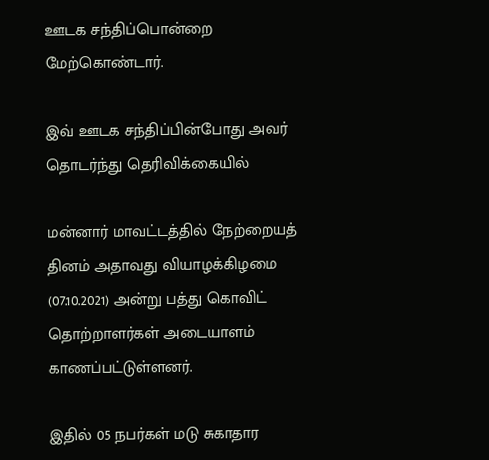ஊடக சந்திப்பொன்றை மேற்கொண்டார்.

இவ் ஊடக சந்திப்பின்போது அவர் தொடர்ந்து தெரிவிக்கையில்

மன்னார் மாவட்டத்தில் நேற்றையத் தினம் அதாவது வியாழக்கிழமை (07.10.2021) அன்று பத்து கொவிட் தொற்றாளர்கள் அடையாளம் காணப்பட்டுள்ளனர்.

இதில் 05 நபர்கள் மடு சுகாதார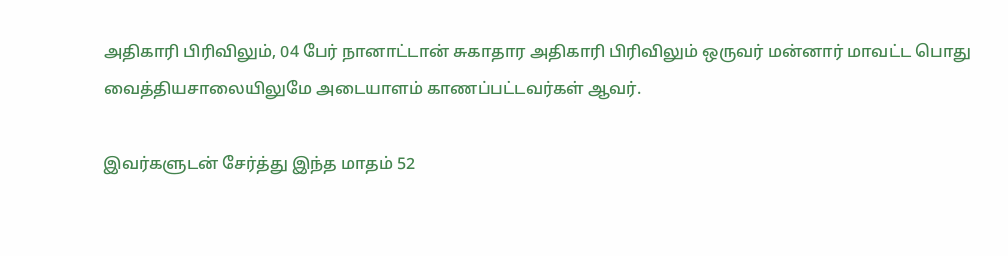அதிகாரி பிரிவிலும், 04 பேர் நானாட்டான் சுகாதார அதிகாரி பிரிவிலும் ஒருவர் மன்னார் மாவட்ட பொது வைத்தியசாலையிலுமே அடையாளம் காணப்பட்டவர்கள் ஆவர்.

இவர்களுடன் சேர்த்து இந்த மாதம் 52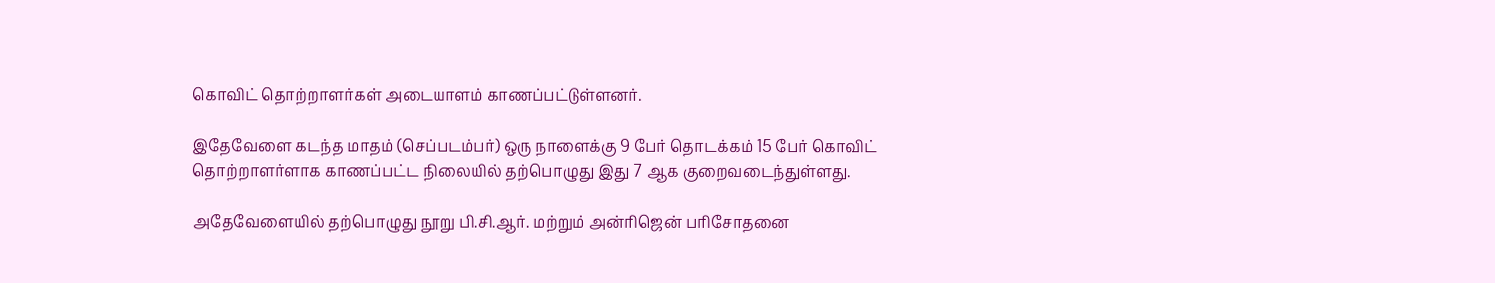கொவிட் தொற்றாளர்கள் அடையாளம் காணப்பட்டுள்ளனர்.

இதேவேளை கடந்த மாதம் (செப்படம்பர்) ஒரு நாளைக்கு 9 பேர் தொடக்கம் 15 பேர் கொவிட் தொற்றாளர்ளாக காணப்பட்ட நிலையில் தற்பொழுது இது 7 ஆக குறைவடைந்துள்ளது.

அதேவேளையில் தற்பொழுது நூறு பி.சி.ஆர். மற்றும் அன்ரிஜென் பரிசோதனை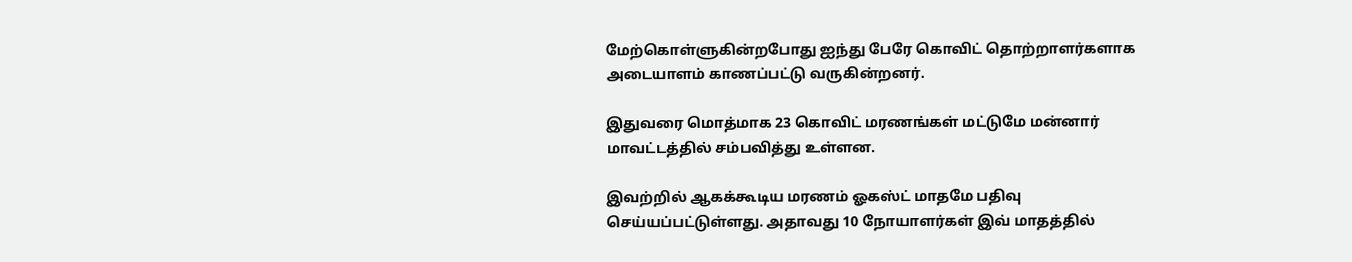மேற்கொள்ளுகின்றபோது ஐந்து பேரே கொவிட் தொற்றாளர்களாக அடையாளம் காணப்பட்டு வருகின்றனர்.

இதுவரை மொத்மாக 23 கொவிட் மரணங்கள் மட்டுமே மன்னார் மாவட்டத்தில் சம்பவித்து உள்ளன.

இவற்றில் ஆகக்கூடிய மரணம் ஓகஸ்ட் மாதமே பதிவு செய்யப்பட்டுள்ளது. அதாவது 10 நோயாளர்கள் இவ் மாதத்தில்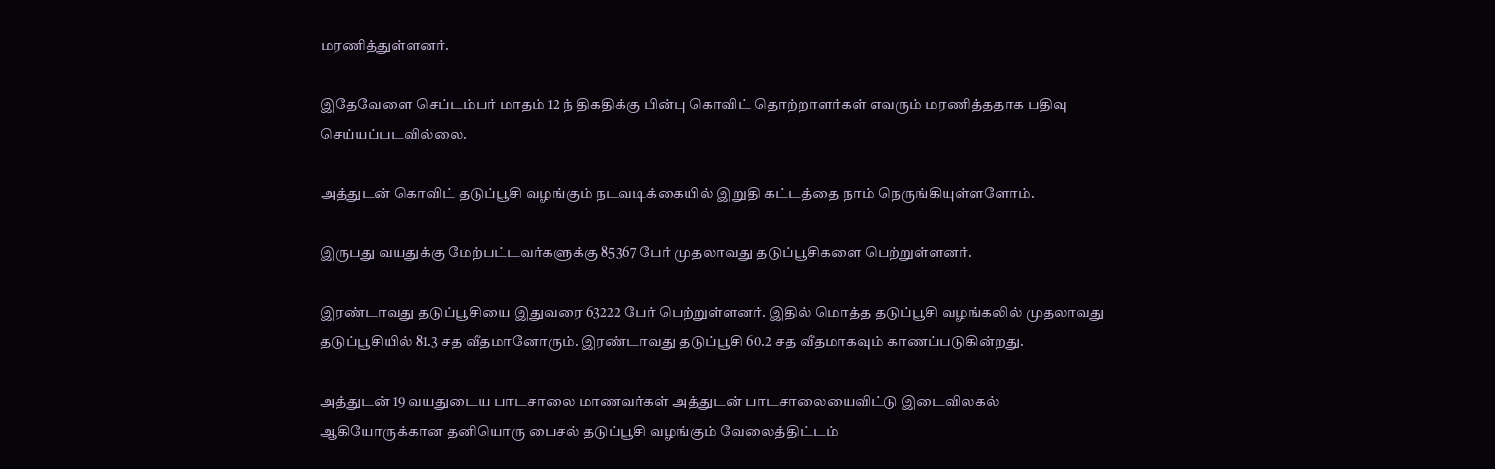மரணித்துள்ளனர்.

இதேவேளை செப்டம்பர் மாதம் 12 ந் திகதிக்கு பின்பு கொவிட் தொற்றாளர்கள் எவரும் மரணித்ததாக பதிவு செய்யப்படவில்லை.

அத்துடன் கொவிட் தடுப்பூசி வழங்கும் நடவடிக்கையில் இறுதி கட்டத்தை நாம் நெருங்கியுள்ளளோம்.

இருபது வயதுக்கு மேற்பட்டவர்களுக்கு 85367 பேர் முதலாவது தடுப்பூசிகளை பெற்றுள்ளனர்.

இரண்டாவது தடுப்பூசியை இதுவரை 63222 பேர் பெற்றுள்ளனர். இதில் மொத்த தடுப்பூசி வழங்கலில் முதலாவது தடுப்பூசியில் 81.3 சத வீதமானோரும். இரண்டாவது தடுப்பூசி 60.2 சத வீதமாகவும் காணப்படுகின்றது.

அத்துடன் 19 வயதுடைய பாடசாலை மாணவர்கள் அத்துடன் பாடசாலையைவிட்டு இடைவிலகல் ஆகியோருக்கான தனியொரு பைசல் தடுப்பூசி வழங்கும் வேலைத்திட்டம்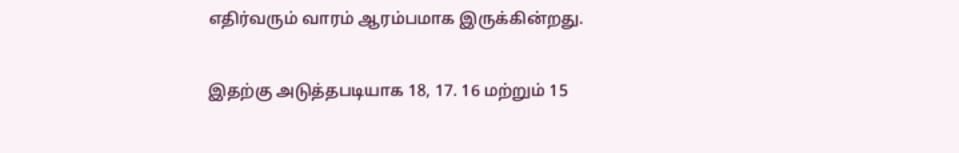எதிர்வரும் வாரம் ஆரம்பமாக இருக்கின்றது.

இதற்கு அடுத்தபடியாக 18, 17. 16 மற்றும் 15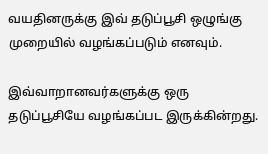வயதினருக்கு இவ் தடுப்பூசி ஒழுங்கு முறையில் வழங்கப்படும் எனவும்.

இவ்வாறானவர்களுக்கு ஒரு தடுப்பூசியே வழங்கப்பட இருக்கின்றது.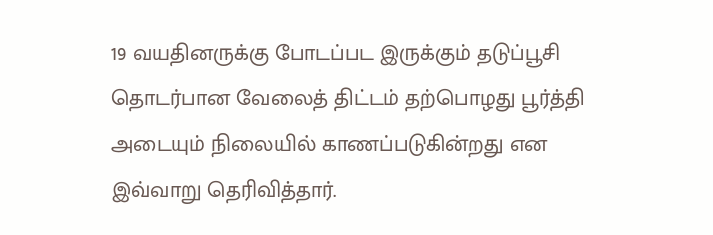19 வயதினருக்கு போடப்பட இருக்கும் தடுப்பூசி தொடர்பான வேலைத் திட்டம் தற்பொழது பூர்த்தி அடையும் நிலையில் காணப்படுகின்றது என இவ்வாறு தெரிவித்தார்.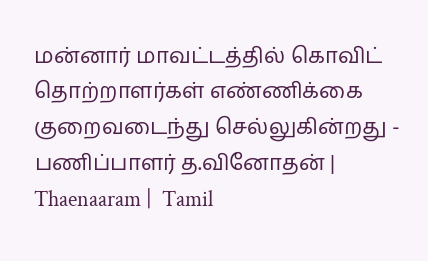மன்னார் மாவட்டத்தில் கொவிட் தொற்றாளர்கள் எண்ணிக்கை குறைவடைந்து செல்லுகின்றது - பணிப்பாளர் த.வினோதன் | Thaenaaram |  Tamil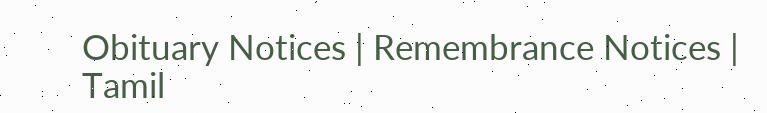Obituary Notices | Remembrance Notices | Tamil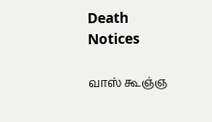Death Notices

வாஸ் கூஞ்ஞ